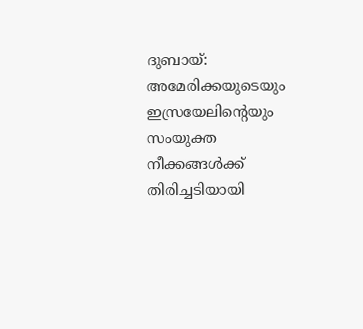ദുബായ്: അമേരിക്കയുടെയും ഇസ്രയേലിന്റെയും സംയുക്ത നീക്കങ്ങൾക്ക് തിരിച്ചടിയായി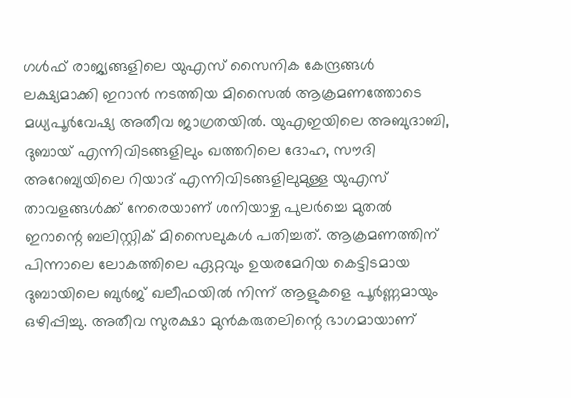ഗൾഫ് രാജ്യങ്ങളിലെ യുഎസ് സൈനിക കേന്ദ്രങ്ങൾ ലക്ഷ്യമാക്കി ഇറാൻ നടത്തിയ മിസൈൽ ആക്രമണത്തോടെ മധ്യപൂർവേഷ്യ അതീവ ജാഗ്രതയിൽ. യുഎഇയിലെ അബുദാബി, ദുബായ് എന്നിവിടങ്ങളിലും ഖത്തറിലെ ദോഹ, സൗദി അറേബ്യയിലെ റിയാദ് എന്നിവിടങ്ങളിലുമുള്ള യുഎസ് താവളങ്ങൾക്ക് നേരെയാണ് ശനിയാഴ്ച പുലർച്ചെ മുതൽ ഇറാന്റെ ബലിസ്റ്റിക് മിസൈലുകൾ പതിച്ചത്. ആക്രമണത്തിന് പിന്നാലെ ലോകത്തിലെ ഏറ്റവും ഉയരമേറിയ കെട്ടിടമായ ദുബായിലെ ബുർജ് ഖലീഫയിൽ നിന്ന് ആളുകളെ പൂർണ്ണമായും ഒഴിപ്പിച്ചു. അതീവ സുരക്ഷാ മുൻകരുതലിന്റെ ഭാഗമായാണ്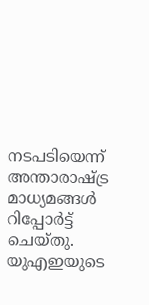നടപടിയെന്ന് അന്താരാഷ്ട്ര മാധ്യമങ്ങൾ റിപ്പോർട്ട് ചെയ്തു.
യുഎഇയുടെ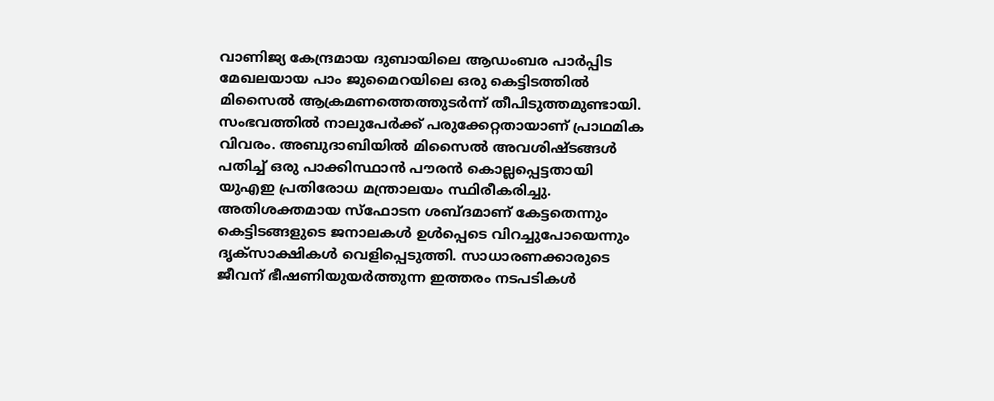വാണിജ്യ കേന്ദ്രമായ ദുബായിലെ ആഡംബര പാർപ്പിട മേഖലയായ പാം ജുമൈറയിലെ ഒരു കെട്ടിടത്തിൽ മിസൈൽ ആക്രമണത്തെത്തുടർന്ന് തീപിടുത്തമുണ്ടായി. സംഭവത്തിൽ നാലുപേർക്ക് പരുക്കേറ്റതായാണ് പ്രാഥമിക വിവരം. അബുദാബിയിൽ മിസൈൽ അവശിഷ്ടങ്ങൾ പതിച്ച് ഒരു പാക്കിസ്ഥാൻ പൗരൻ കൊല്ലപ്പെട്ടതായി യുഎഇ പ്രതിരോധ മന്ത്രാലയം സ്ഥിരീകരിച്ചു. അതിശക്തമായ സ്ഫോടന ശബ്ദമാണ് കേട്ടതെന്നും കെട്ടിടങ്ങളുടെ ജനാലകൾ ഉൾപ്പെടെ വിറച്ചുപോയെന്നും ദൃക്സാക്ഷികൾ വെളിപ്പെടുത്തി. സാധാരണക്കാരുടെ ജീവന് ഭീഷണിയുയർത്തുന്ന ഇത്തരം നടപടികൾ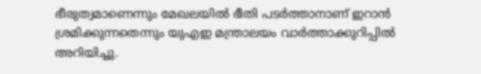ഭീരുത്വമാണെന്നും മേഖലയിൽ ഭീതി പടർത്താനാണ് ഇറാൻ ശ്രമിക്കുന്നതെന്നും യുഎഇ മന്ത്രാലയം വാർത്താക്കുറിപ്പിൽ അറിയിച്ചു.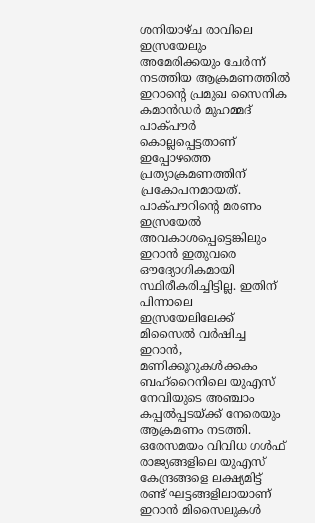ശനിയാഴ്ച രാവിലെ ഇസ്രയേലും അമേരിക്കയും ചേർന്ന് നടത്തിയ ആക്രമണത്തിൽ ഇറാന്റെ പ്രമുഖ സൈനിക കമാൻഡർ മുഹമ്മദ് പാക്പൗർ കൊല്ലപ്പെട്ടതാണ് ഇപ്പോഴത്തെ പ്രത്യാക്രമണത്തിന് പ്രകോപനമായത്. പാക്പൗറിന്റെ മരണം ഇസ്രയേൽ അവകാശപ്പെട്ടെങ്കിലും ഇറാൻ ഇതുവരെ ഔദ്യോഗികമായി സ്ഥിരീകരിച്ചിട്ടില്ല. ഇതിന് പിന്നാലെ ഇസ്രയേലിലേക്ക് മിസൈൽ വർഷിച്ച ഇറാൻ, മണിക്കൂറുകൾക്കകം ബഹ്റൈനിലെ യുഎസ് നേവിയുടെ അഞ്ചാം കപ്പൽപ്പടയ്ക്ക് നേരെയും ആക്രമണം നടത്തി. ഒരേസമയം വിവിധ ഗൾഫ് രാജ്യങ്ങളിലെ യുഎസ് കേന്ദ്രങ്ങളെ ലക്ഷ്യമിട്ട് രണ്ട് ഘട്ടങ്ങളിലായാണ് ഇറാൻ മിസൈലുകൾ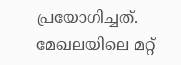പ്രയോഗിച്ചത്.
മേഖലയിലെ മറ്റ്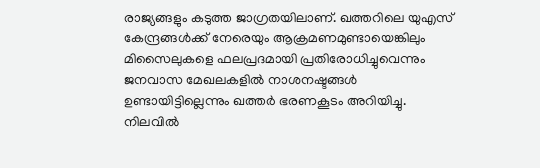രാജ്യങ്ങളും കടുത്ത ജാഗ്രതയിലാണ്. ഖത്തറിലെ യുഎസ് കേന്ദ്രങ്ങൾക്ക് നേരെയും ആക്രമണമുണ്ടായെങ്കിലും മിസൈലുകളെ ഫലപ്രദമായി പ്രതിരോധിച്ചുവെന്നും ജനവാസ മേഖലകളിൽ നാശനഷ്ടങ്ങൾ ഉണ്ടായിട്ടില്ലെന്നും ഖത്തർ ഭരണകൂടം അറിയിച്ചു. നിലവിൽ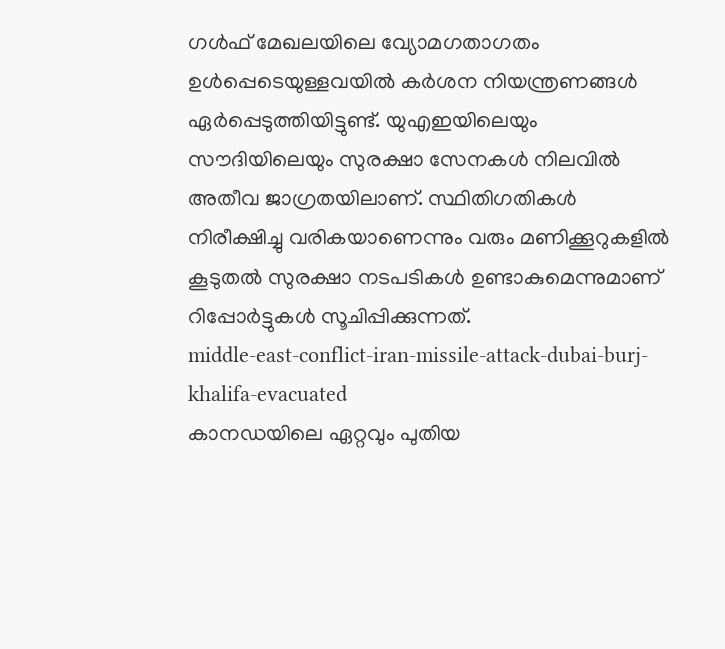ഗൾഫ് മേഖലയിലെ വ്യോമഗതാഗതം ഉൾപ്പെടെയുള്ളവയിൽ കർശന നിയന്ത്രണങ്ങൾ ഏർപ്പെടുത്തിയിട്ടുണ്ട്. യുഎഇയിലെയും സൗദിയിലെയും സുരക്ഷാ സേനകൾ നിലവിൽ അതീവ ജാഗ്രതയിലാണ്. സ്ഥിതിഗതികൾ നിരീക്ഷിച്ചു വരികയാണെന്നും വരും മണിക്കൂറുകളിൽ കൂടുതൽ സുരക്ഷാ നടപടികൾ ഉണ്ടാകുമെന്നുമാണ് റിപ്പോർട്ടുകൾ സൂചിപ്പിക്കുന്നത്.
middle-east-conflict-iran-missile-attack-dubai-burj-khalifa-evacuated
കാനഡയിലെ ഏറ്റവും പുതിയ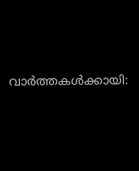വാർത്തകൾക്കായി: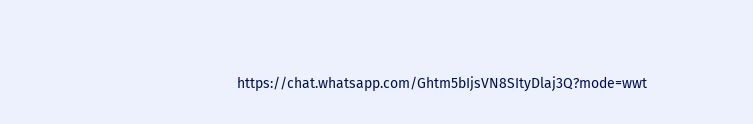https://chat.whatsapp.com/Ghtm5bIjsVN8SItyDlaj3Q?mode=wwt